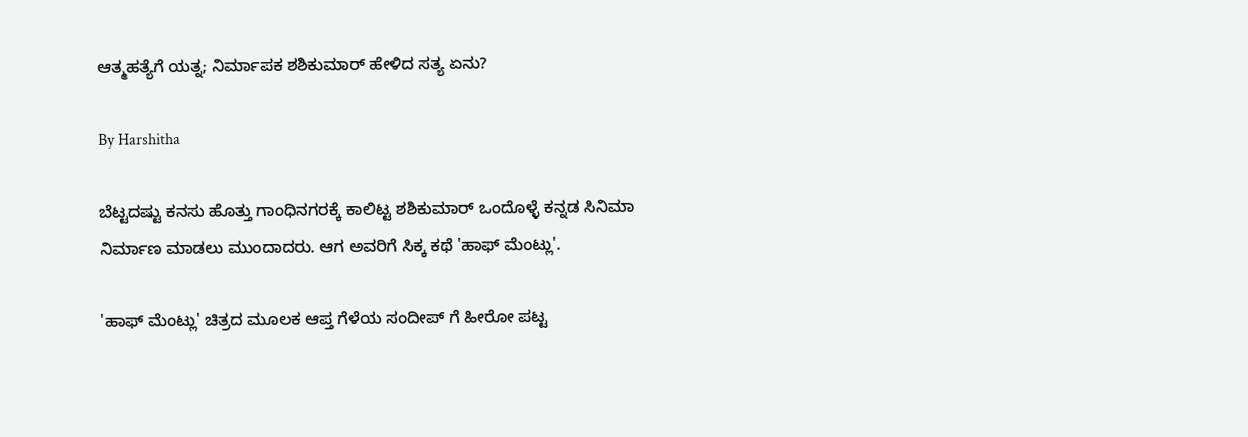ಆತ್ಮಹತ್ಯೆಗೆ ಯತ್ನ; ನಿರ್ಮಾಪಕ ಶಶಿಕುಮಾರ್ ಹೇಳಿದ ಸತ್ಯ ಏನು?

By Harshitha

ಬೆಟ್ಟದಷ್ಟು ಕನಸು ಹೊತ್ತು ಗಾಂಧಿನಗರಕ್ಕೆ ಕಾಲಿಟ್ಟ ಶಶಿಕುಮಾರ್ ಒಂದೊಳ್ಳೆ ಕನ್ನಡ ಸಿನಿಮಾ ನಿರ್ಮಾಣ ಮಾಡಲು ಮುಂದಾದರು. ಆಗ ಅವರಿಗೆ ಸಿಕ್ಕ ಕಥೆ 'ಹಾಫ್ ಮೆಂಟ್ಲು'.

'ಹಾಫ್ ಮೆಂಟ್ಲು' ಚಿತ್ರದ ಮೂಲಕ ಆಪ್ತ ಗೆಳೆಯ ಸಂದೀಪ್ ಗೆ ಹೀರೋ ಪಟ್ಟ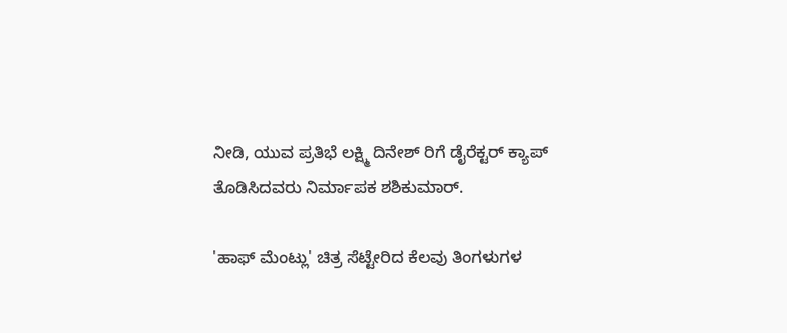ನೀಡಿ, ಯುವ ಪ್ರತಿಭೆ ಲಕ್ಷ್ಮಿ ದಿನೇಶ್ ರಿಗೆ ಡೈರೆಕ್ಟರ್ ಕ್ಯಾಪ್ ತೊಡಿಸಿದವರು ನಿರ್ಮಾಪಕ ಶಶಿಕುಮಾರ್.

'ಹಾಫ್ ಮೆಂಟ್ಲು' ಚಿತ್ರ ಸೆಟ್ಟೇರಿದ ಕೆಲವು ತಿಂಗಳುಗಳ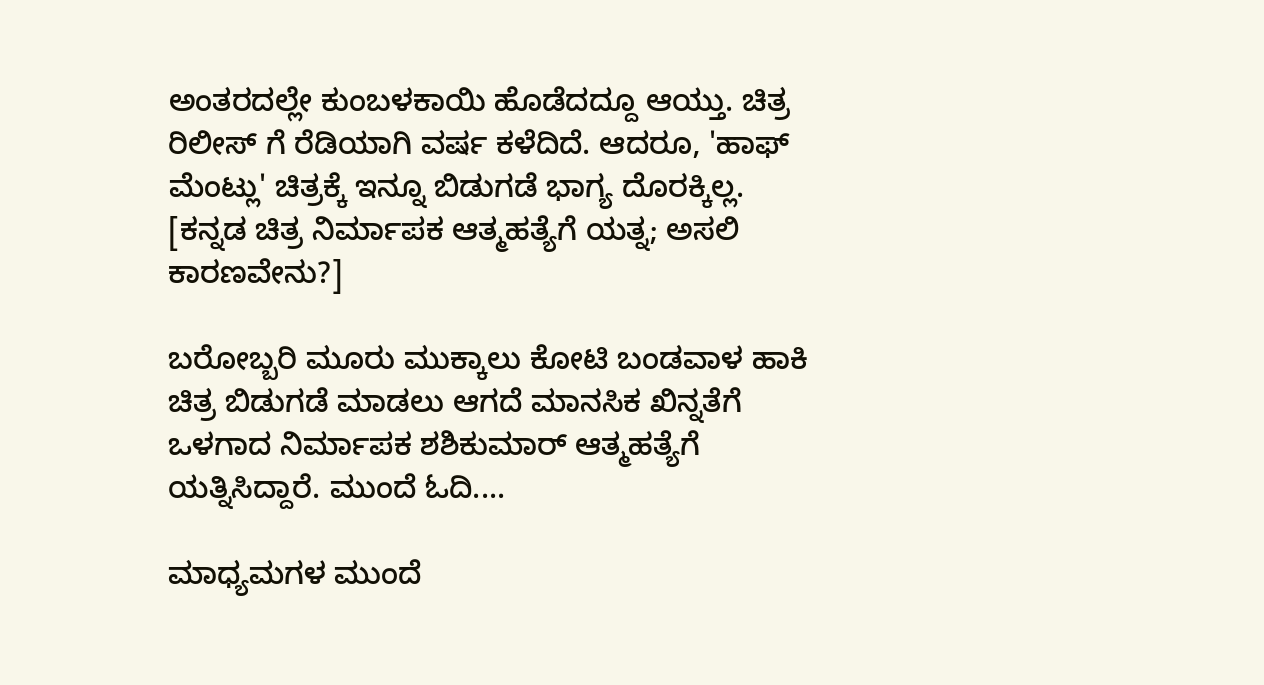ಅಂತರದಲ್ಲೇ ಕುಂಬಳಕಾಯಿ ಹೊಡೆದದ್ದೂ ಆಯ್ತು. ಚಿತ್ರ ರಿಲೀಸ್ ಗೆ ರೆಡಿಯಾಗಿ ವರ್ಷ ಕಳೆದಿದೆ. ಆದರೂ, 'ಹಾಫ್ ಮೆಂಟ್ಲು' ಚಿತ್ರಕ್ಕೆ ಇನ್ನೂ ಬಿಡುಗಡೆ ಭಾಗ್ಯ ದೊರಕ್ಕಿಲ್ಲ. [ಕನ್ನಡ ಚಿತ್ರ ನಿರ್ಮಾಪಕ ಆತ್ಮಹತ್ಯೆಗೆ ಯತ್ನ; ಅಸಲಿ ಕಾರಣವೇನು?]

ಬರೋಬ್ಬರಿ ಮೂರು ಮುಕ್ಕಾಲು ಕೋಟಿ ಬಂಡವಾಳ ಹಾಕಿ ಚಿತ್ರ ಬಿಡುಗಡೆ ಮಾಡಲು ಆಗದೆ ಮಾನಸಿಕ ಖಿನ್ನತೆಗೆ ಒಳಗಾದ ನಿರ್ಮಾಪಕ ಶಶಿಕುಮಾರ್ ಆತ್ಮಹತ್ಯೆಗೆ ಯತ್ನಿಸಿದ್ದಾರೆ. ಮುಂದೆ ಓದಿ....

ಮಾಧ್ಯಮಗಳ ಮುಂದೆ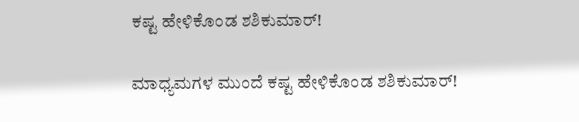ಕಷ್ಟ ಹೇಳಿಕೊಂಡ ಶಶಿಕುಮಾರ್!

ಮಾಧ್ಯಮಗಳ ಮುಂದೆ ಕಷ್ಟ ಹೇಳಿಕೊಂಡ ಶಶಿಕುಮಾರ್!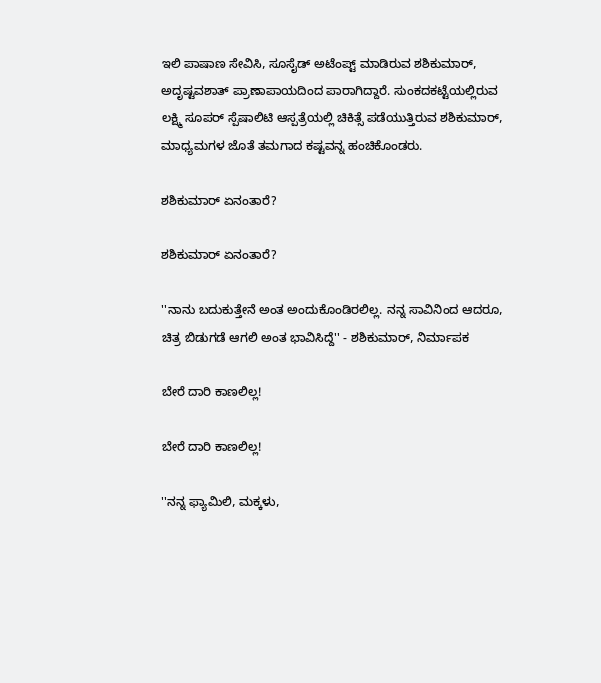ಇಲಿ ಪಾಷಾಣ ಸೇವಿಸಿ, ಸೂಸೈಡ್ ಅಟೆಂಪ್ಟ್ ಮಾಡಿರುವ ಶಶಿಕುಮಾರ್, ಅದೃಷ್ಟವಶಾತ್ ಪ್ರಾಣಾಪಾಯದಿಂದ ಪಾರಾಗಿದ್ದಾರೆ. ಸುಂಕದಕಟ್ಟೆಯಲ್ಲಿರುವ ಲಕ್ಷ್ಮಿ ಸೂಪರ್ ಸ್ಪೆಷಾಲಿಟಿ ಆಸ್ಪತ್ರೆಯಲ್ಲಿ ಚಿಕಿತ್ಸೆ ಪಡೆಯುತ್ತಿರುವ ಶಶಿಕುಮಾರ್, ಮಾಧ್ಯಮಗಳ ಜೊತೆ ತಮಗಾದ ಕಷ್ಟವನ್ನ ಹಂಚಿಕೊಂಡರು.

ಶಶಿಕುಮಾರ್ ಏನಂತಾರೆ?

ಶಶಿಕುಮಾರ್ ಏನಂತಾರೆ?

''ನಾನು ಬದುಕುತ್ತೇನೆ ಅಂತ ಅಂದುಕೊಂಡಿರಲಿಲ್ಲ. ನನ್ನ ಸಾವಿನಿಂದ ಆದರೂ, ಚಿತ್ರ ಬಿಡುಗಡೆ ಆಗಲಿ ಅಂತ ಭಾವಿಸಿದ್ದೆ'' - ಶಶಿಕುಮಾರ್, ನಿರ್ಮಾಪಕ

ಬೇರೆ ದಾರಿ ಕಾಣಲಿಲ್ಲ!

ಬೇರೆ ದಾರಿ ಕಾಣಲಿಲ್ಲ!

''ನನ್ನ ಫ್ಯಾಮಿಲಿ, ಮಕ್ಕಳು,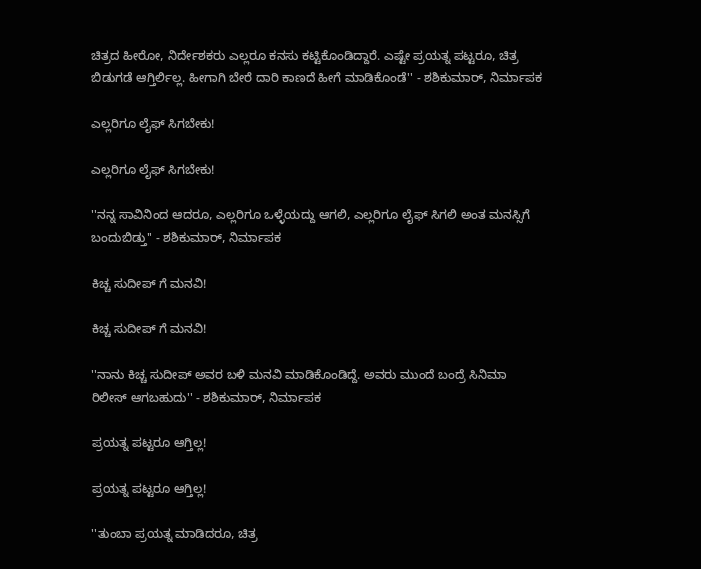ಚಿತ್ರದ ಹೀರೋ, ನಿರ್ದೇಶಕರು ಎಲ್ಲರೂ ಕನಸು ಕಟ್ಟಿಕೊಂಡಿದ್ದಾರೆ. ಎಷ್ಟೇ ಪ್ರಯತ್ನ ಪಟ್ಟರೂ, ಚಿತ್ರ ಬಿಡುಗಡೆ ಆಗ್ತಿರ್ಲಿಲ್ಲ. ಹೀಗಾಗಿ ಬೇರೆ ದಾರಿ ಕಾಣದೆ ಹೀಗೆ ಮಾಡಿಕೊಂಡೆ'' - ಶಶಿಕುಮಾರ್, ನಿರ್ಮಾಪಕ

ಎಲ್ಲರಿಗೂ ಲೈಫ್ ಸಿಗಬೇಕು!

ಎಲ್ಲರಿಗೂ ಲೈಫ್ ಸಿಗಬೇಕು!

''ನನ್ನ ಸಾವಿನಿಂದ ಆದರೂ, ಎಲ್ಲರಿಗೂ ಒಳ್ಳೆಯದ್ದು ಆಗಲಿ, ಎಲ್ಲರಿಗೂ ಲೈಫ್ ಸಿಗಲಿ ಅಂತ ಮನಸ್ಸಿಗೆ ಬಂದುಬಿಡ್ತು'' - ಶಶಿಕುಮಾರ್, ನಿರ್ಮಾಪಕ

ಕಿಚ್ಚ ಸುದೀಪ್ ಗೆ ಮನವಿ!

ಕಿಚ್ಚ ಸುದೀಪ್ ಗೆ ಮನವಿ!

''ನಾನು ಕಿಚ್ಚ ಸುದೀಪ್ ಅವರ ಬಳಿ ಮನವಿ ಮಾಡಿಕೊಂಡಿದ್ದೆ. ಅವರು ಮುಂದೆ ಬಂದ್ರೆ ಸಿನಿಮಾ ರಿಲೀಸ್ ಆಗಬಹುದು'' - ಶಶಿಕುಮಾರ್, ನಿರ್ಮಾಪಕ

ಪ್ರಯತ್ನ ಪಟ್ಟರೂ ಆಗ್ತಿಲ್ಲ!

ಪ್ರಯತ್ನ ಪಟ್ಟರೂ ಆಗ್ತಿಲ್ಲ!

''ತುಂಬಾ ಪ್ರಯತ್ನ ಮಾಡಿದರೂ, ಚಿತ್ರ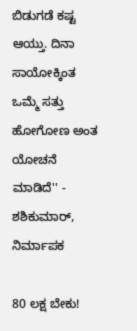ಬಿಡುಗಡೆ ಕಷ್ಟ ಆಯ್ತು. ದಿನಾ ಸಾಯೋಕ್ಕಿಂತ ಒಮ್ಮೆ ಸತ್ತು ಹೋಗೋಣ ಅಂತ ಯೋಚನೆ ಮಾಡಿದೆ'' - ಶಶಿಕುಮಾರ್, ನಿರ್ಮಾಪಕ

80 ಲಕ್ಷ ಬೇಕು!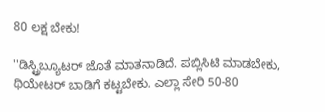80 ಲಕ್ಷ ಬೇಕು!

''ಡಿಸ್ಟ್ರಿಬ್ಯೂಟರ್ ಜೊತೆ ಮಾತನಾಡಿದೆ. ಪಬ್ಲಿಸಿಟಿ ಮಾಡಬೇಕು, ಥಿಯೇಟರ್ ಬಾಡಿಗೆ ಕಟ್ಟಬೇಕು. ಎಲ್ಲಾ ಸೇರಿ 50-80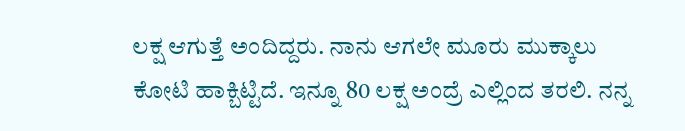ಲಕ್ಷ ಆಗುತ್ತೆ ಅಂದಿದ್ದರು. ನಾನು ಆಗಲೇ ಮೂರು ಮುಕ್ಕಾಲು ಕೋಟಿ ಹಾಕ್ಬಿಟ್ಟಿದೆ. ಇನ್ನೂ 80 ಲಕ್ಷ ಅಂದ್ರೆ ಎಲ್ಲಿಂದ ತರಲಿ. ನನ್ನ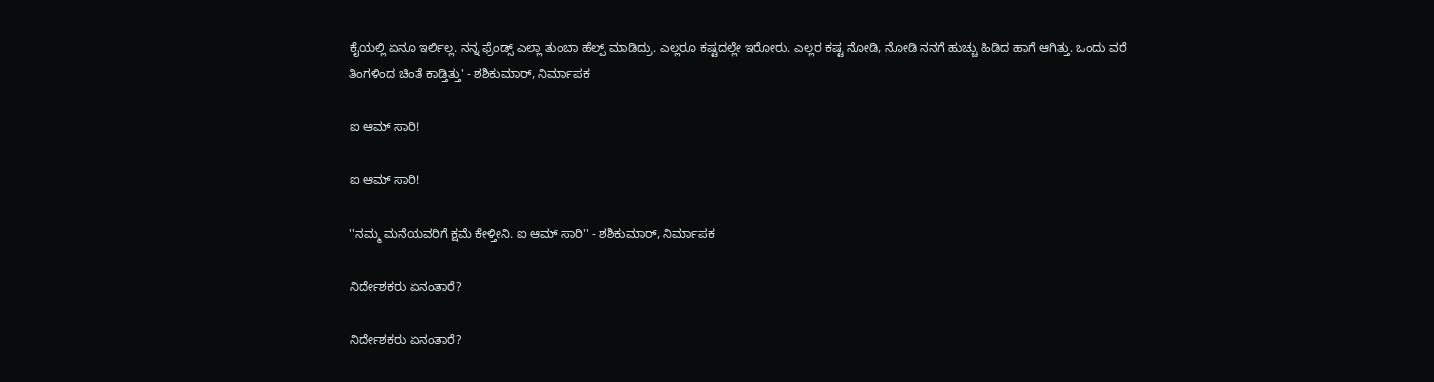ಕೈಯಲ್ಲಿ ಏನೂ ಇರ್ಲಿಲ್ಲ. ನನ್ನ ಫ್ರೆಂಡ್ಸ್ ಎಲ್ಲಾ ತುಂಬಾ ಹೆಲ್ಪ್ ಮಾಡಿದ್ರು. ಎಲ್ಲರೂ ಕಷ್ಟದಲ್ಲೇ ಇರೋರು. ಎಲ್ಲರ ಕಷ್ಟ ನೋಡಿ, ನೋಡಿ ನನಗೆ ಹುಚ್ಚು ಹಿಡಿದ ಹಾಗೆ ಆಗಿತ್ತು. ಒಂದು ವರೆ ತಿಂಗಳಿಂದ ಚಿಂತೆ ಕಾಡ್ತಿತ್ತು' - ಶಶಿಕುಮಾರ್, ನಿರ್ಮಾಪಕ

ಐ ಆಮ್ ಸಾರಿ!

ಐ ಆಮ್ ಸಾರಿ!

''ನಮ್ಮ ಮನೆಯವರಿಗೆ ಕ್ಷಮೆ ಕೇಳ್ತೀನಿ. ಐ ಆಮ್ ಸಾರಿ'' - ಶಶಿಕುಮಾರ್, ನಿರ್ಮಾಪಕ

ನಿರ್ದೇಶಕರು ಏನಂತಾರೆ?

ನಿರ್ದೇಶಕರು ಏನಂತಾರೆ?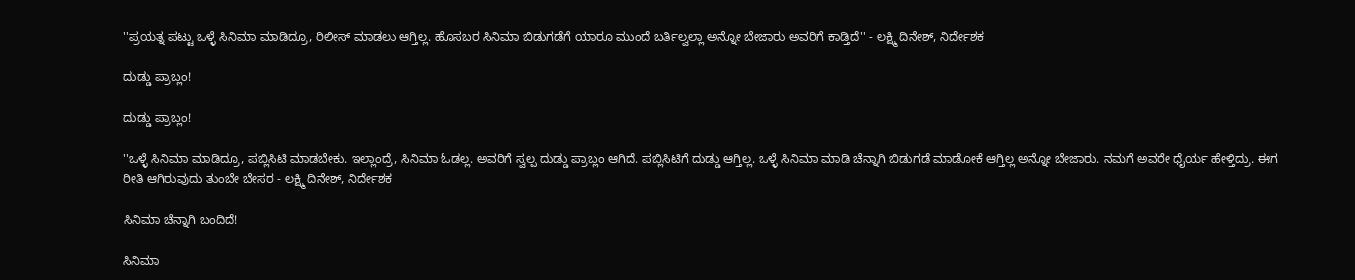''ಪ್ರಯತ್ನ ಪಟ್ಟು ಒಳ್ಳೆ ಸಿನಿಮಾ ಮಾಡಿದ್ರೂ, ರಿಲೀಸ್ ಮಾಡಲು ಆಗ್ತಿಲ್ಲ. ಹೊಸಬರ ಸಿನಿಮಾ ಬಿಡುಗಡೆಗೆ ಯಾರೂ ಮುಂದೆ ಬರ್ತಿಲ್ವಲ್ಲಾ ಅನ್ನೋ ಬೇಜಾರು ಅವರಿಗೆ ಕಾಡ್ತಿದೆ'' - ಲಕ್ಷ್ಮಿ ದಿನೇಶ್, ನಿರ್ದೇಶಕ

ದುಡ್ಡು ಪ್ರಾಬ್ಲಂ!

ದುಡ್ಡು ಪ್ರಾಬ್ಲಂ!

''ಒಳ್ಳೆ ಸಿನಿಮಾ ಮಾಡಿದ್ರೂ, ಪಬ್ಲಿಸಿಟಿ ಮಾಡಬೇಕು. ಇಲ್ಲಾಂದ್ರೆ, ಸಿನಿಮಾ ಓಡಲ್ಲ. ಅವರಿಗೆ ಸ್ವಲ್ಪ ದುಡ್ಡು ಪ್ರಾಬ್ಲಂ ಆಗಿದೆ. ಪಬ್ಲಿಸಿಟಿಗೆ ದುಡ್ಡು ಆಗ್ತಿಲ್ಲ. ಒಳ್ಳೆ ಸಿನಿಮಾ ಮಾಡಿ ಚೆನ್ನಾಗಿ ಬಿಡುಗಡೆ ಮಾಡೋಕೆ ಆಗ್ತಿಲ್ಲ ಅನ್ನೋ ಬೇಜಾರು. ನಮಗೆ ಅವರೇ ಧೈರ್ಯ ಹೇಳ್ತಿದ್ರು. ಈಗ ರೀತಿ ಆಗಿರುವುದು ತುಂಬೇ ಬೇಸರ - ಲಕ್ಷ್ಮಿ ದಿನೇಶ್, ನಿರ್ದೇಶಕ

ಸಿನಿಮಾ ಚೆನ್ನಾಗಿ ಬಂದಿದೆ!

ಸಿನಿಮಾ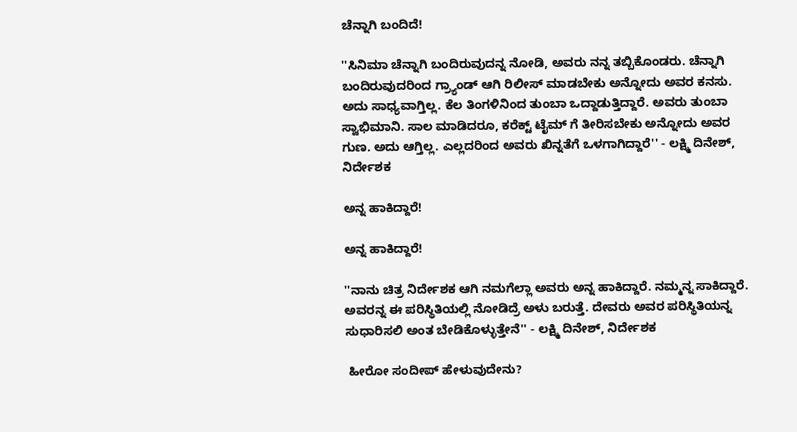ಚೆನ್ನಾಗಿ ಬಂದಿದೆ!

''ಸಿನಿಮಾ ಚೆನ್ನಾಗಿ ಬಂದಿರುವುದನ್ನ ನೋಡಿ, ಅವರು ನನ್ನ ತಬ್ಬಿಕೊಂಡರು. ಚೆನ್ನಾಗಿ ಬಂದಿರುವುದರಿಂದ ಗ್ರ್ಯಾಂಡ್ ಆಗಿ ರಿಲೀಸ್ ಮಾಡಬೇಕು ಅನ್ನೋದು ಅವರ ಕನಸು. ಅದು ಸಾಧ್ಯವಾಗ್ತಿಲ್ಲ. ಕೆಲ ತಿಂಗಳಿನಿಂದ ತುಂಬಾ ಒದ್ದಾಡುತ್ತಿದ್ದಾರೆ. ಅವರು ತುಂಬಾ ಸ್ವಾಭಿಮಾನಿ. ಸಾಲ ಮಾಡಿದರೂ, ಕರೆಕ್ಟ್ ಟೈಮ್ ಗೆ ತೀರಿಸಬೇಕು ಅನ್ನೋದು ಅವರ ಗುಣ. ಅದು ಆಗ್ತಿಲ್ಲ. ಎಲ್ಲದರಿಂದ ಅವರು ಖಿನ್ನತೆಗೆ ಒಳಗಾಗಿದ್ದಾರೆ'' - ಲಕ್ಷ್ಮಿ ದಿನೇಶ್, ನಿರ್ದೇಶಕ

ಅನ್ನ ಹಾಕಿದ್ದಾರೆ!

ಅನ್ನ ಹಾಕಿದ್ದಾರೆ!

''ನಾನು ಚಿತ್ರ ನಿರ್ದೇಶಕ ಆಗಿ ನಮಗೆಲ್ಲಾ ಅವರು ಅನ್ನ ಹಾಕಿದ್ದಾರೆ. ನಮ್ಮನ್ನ ಸಾಕಿದ್ದಾರೆ. ಅವರನ್ನ ಈ ಪರಿಸ್ಥಿತಿಯಲ್ಲಿ ನೋಡಿದ್ರೆ ಅಳು ಬರುತ್ತೆ. ದೇವರು ಅವರ ಪರಿಸ್ಥಿತಿಯನ್ನ ಸುಧಾರಿಸಲಿ ಅಂತ ಬೇಡಿಕೊಳ್ಳುತ್ತೇನೆ'' - ಲಕ್ಷ್ಮಿ ದಿನೇಶ್, ನಿರ್ದೇಶಕ

 ಹೀರೋ ಸಂದೀಪ್ ಹೇಳುವುದೇನು?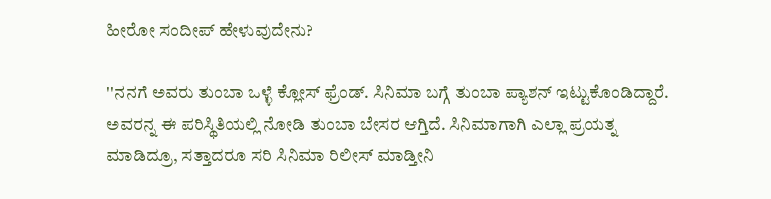ಹೀರೋ ಸಂದೀಪ್ ಹೇಳುವುದೇನು?

''ನನಗೆ ಅವರು ತುಂಬಾ ಒಳ್ಳೆ ಕ್ಲೋಸ್ ಫ್ರೆಂಡ್. ಸಿನಿಮಾ ಬಗ್ಗೆ ತುಂಬಾ ಪ್ಯಾಶನ್ ಇಟ್ಟುಕೊಂಡಿದ್ದಾರೆ. ಅವರನ್ನ ಈ ಪರಿಸ್ಥಿತಿಯಲ್ಲಿ ನೋಡಿ ತುಂಬಾ ಬೇಸರ ಆಗ್ತಿದೆ. ಸಿನಿಮಾಗಾಗಿ ಎಲ್ಲಾ ಪ್ರಯತ್ನ ಮಾಡಿದ್ರೂ, ಸತ್ತಾದರೂ ಸರಿ ಸಿನಿಮಾ ರಿಲೀಸ್ ಮಾಡ್ತೀನಿ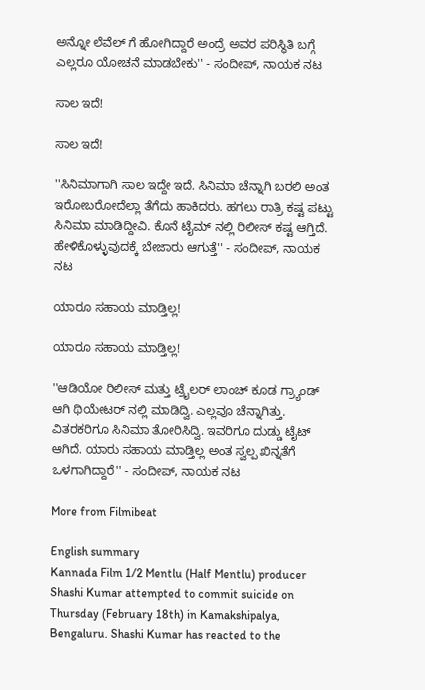ಅನ್ನೋ ಲೆವೆಲ್ ಗೆ ಹೋಗಿದ್ದಾರೆ ಅಂದ್ರೆ ಅವರ ಪರಿಸ್ಥಿತಿ ಬಗ್ಗೆ ಎಲ್ಲರೂ ಯೋಚನೆ ಮಾಡಬೇಕು'' - ಸಂದೀಪ್, ನಾಯಕ ನಟ

ಸಾಲ ಇದೆ!

ಸಾಲ ಇದೆ!

''ಸಿನಿಮಾಗಾಗಿ ಸಾಲ ಇದ್ದೇ ಇದೆ. ಸಿನಿಮಾ ಚೆನ್ನಾಗಿ ಬರಲಿ ಅಂತ ಇರೋಬರೋದೆಲ್ಲಾ ತೆಗೆದು ಹಾಕಿದರು. ಹಗಲು ರಾತ್ರಿ ಕಷ್ಟ ಪಟ್ಟು ಸಿನಿಮಾ ಮಾಡಿದ್ದೀವಿ. ಕೊನೆ ಟೈಮ್ ನಲ್ಲಿ ರಿಲೀಸ್ ಕಷ್ಟ ಆಗ್ತಿದೆ. ಹೇಳಿಕೊಳ್ಳುವುದಕ್ಕೆ ಬೇಜಾರು ಆಗುತ್ತೆ'' - ಸಂದೀಪ್, ನಾಯಕ ನಟ

ಯಾರೂ ಸಹಾಯ ಮಾಡ್ತಿಲ್ಲ!

ಯಾರೂ ಸಹಾಯ ಮಾಡ್ತಿಲ್ಲ!

''ಆಡಿಯೋ ರಿಲೀಸ್ ಮತ್ತು ಟ್ರೈಲರ್ ಲಾಂಚ್ ಕೂಡ ಗ್ರ್ಯಾಂಡ್ ಆಗಿ ಥಿಯೇಟರ್ ನಲ್ಲಿ ಮಾಡಿದ್ವಿ. ಎಲ್ಲವೂ ಚೆನ್ನಾಗಿತ್ತು. ವಿತರಕರಿಗೂ ಸಿನಿಮಾ ತೋರಿಸಿದ್ವಿ. ಇವರಿಗೂ ದುಡ್ಡು ಟೈಟ್ ಆಗಿದೆ. ಯಾರು ಸಹಾಯ ಮಾಡ್ತಿಲ್ಲ ಅಂತ ಸ್ವಲ್ಪ ಖಿನ್ನತೆಗೆ ಒಳಗಾಗಿದ್ದಾರೆ'' - ಸಂದೀಪ್, ನಾಯಕ ನಟ

More from Filmibeat

English summary
Kannada Film 1/2 Mentlu (Half Mentlu) producer Shashi Kumar attempted to commit suicide on Thursday (February 18th) in Kamakshipalya, Bengaluru. Shashi Kumar has reacted to the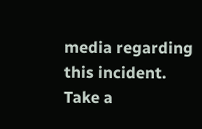media regarding this incident. Take a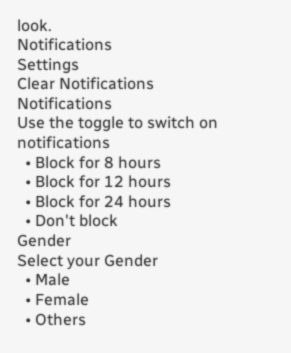look.
Notifications
Settings
Clear Notifications
Notifications
Use the toggle to switch on notifications
  • Block for 8 hours
  • Block for 12 hours
  • Block for 24 hours
  • Don't block
Gender
Select your Gender
  • Male
  • Female
  • Others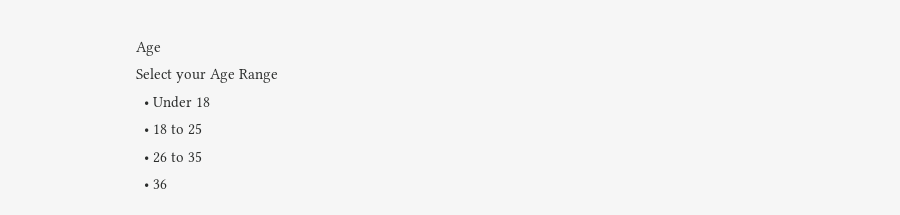Age
Select your Age Range
  • Under 18
  • 18 to 25
  • 26 to 35
  • 36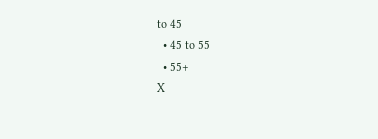to 45
  • 45 to 55
  • 55+
X